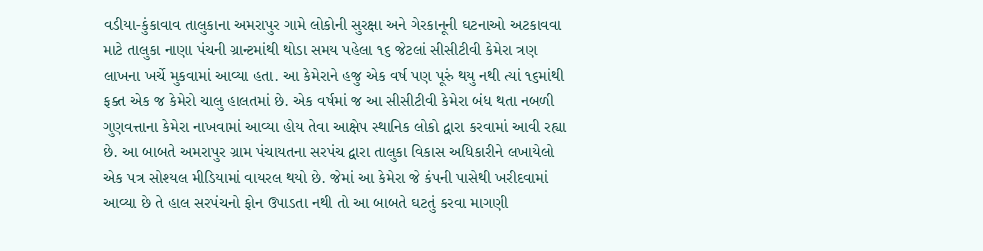વડીયા-કુંકાવાવ તાલુકાના અમરાપુર ગામે લોકોની સુરક્ષા અને ગેરકાનૂની ઘટનાઓ અટકાવવા માટે તાલુકા નાણા પંચની ગ્રાન્ટમાંથી થોડા સમય પહેલા ૧૬ જેટલાં સીસીટીવી કેમેરા ત્રણ લાખના ખર્ચે મુકવામાં આવ્યા હતા. આ કેમેરાને હજુ એક વર્ષ પણ પૂરું થયુ નથી ત્યાં ૧૬માંથી ફક્ત એક જ કેમેરો ચાલુ હાલતમાં છે. એક વર્ષમાં જ આ સીસીટીવી કેમેરા બંધ થતા નબળી ગુણવત્તાના કેમેરા નાખવામાં આવ્યા હોય તેવા આક્ષેપ સ્થાનિક લોકો દ્વારા કરવામાં આવી રહ્યા છે. આ બાબતે અમરાપુર ગ્રામ પંચાયતના સરપંચ દ્વારા તાલુકા વિકાસ અધિકારીને લખાયેલો એક પત્ર સોશ્યલ મીડિયામાં વાયરલ થયો છે. જેમાં આ કેમેરા જે કંપની પાસેથી ખરીદવામાં આવ્યા છે તે હાલ સરપંચનો ફોન ઉપાડતા નથી તો આ બાબતે ઘટતું કરવા માગણી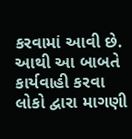કરવામાં આવી છે. આથી આ બાબતે કાર્યવાહી કરવા લોકો દ્વારા માગણી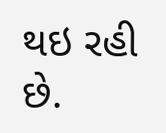થઇ રહી છે.